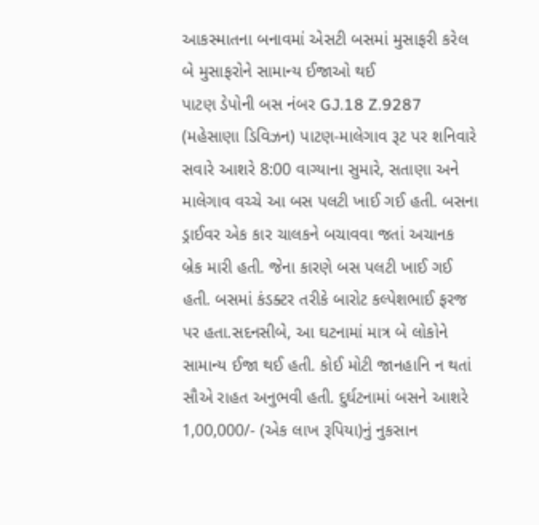આકસ્માતના બનાવમાં એસટી બસમાં મુસાફરી કરેલ બે મુસાફરોને સામાન્ય ઈજાઓ થઈ
પાટણ ડેપોની બસ નંબર GJ.18 Z.9287 (મહેસાણા ડિવિઝન) પાટણ-માલેગાવ રૂટ પર શનિવારે સવારે આશરે 8:00 વાગ્યાના સુમારે, સતાણા અને માલેગાવ વચ્ચે આ બસ પલટી ખાઈ ગઈ હતી. બસના ડ્રાઈવર એક કાર ચાલકને બચાવવા જતાં અચાનક બ્રેક મારી હતી. જેના કારણે બસ પલટી ખાઈ ગઈ હતી. બસમાં કંડક્ટર તરીકે બારોટ કલ્પેશભાઈ ફરજ પર હતા.સદનસીબે, આ ઘટનામાં માત્ર બે લોકોને સામાન્ય ઈજા થઈ હતી. કોઈ મોટી જાનહાનિ ન થતાં સૌએ રાહત અનુભવી હતી. દુર્ઘટનામાં બસને આશરે 1,00,000/- (એક લાખ રૂપિયા)નું નુકસાન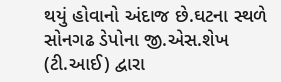થયું હોવાનો અંદાજ છે.ઘટના સ્થળે સોનગઢ ડેપોના જી.એસ.શેખ (ટી.આઈ) દ્વારા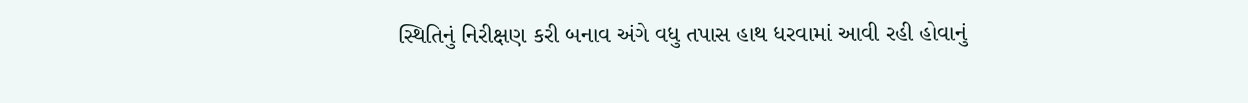સ્થિતિનું નિરીક્ષણ કરી બનાવ અંગે વધુ તપાસ હાથ ધરવામાં આવી રહી હોવાનું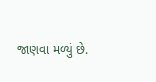જાણવા મળ્યું છે.